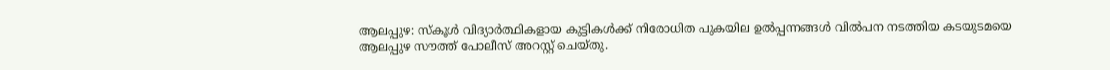ആലപ്പുഴ: സ്കൂൾ വിദ്യാർത്ഥികളായ കുട്ടികൾക്ക് നിരോധിത പുകയില ഉൽപ്പന്നങ്ങൾ വിൽപന നടത്തിയ കടയുടമയെ ആലപ്പുഴ സൗത്ത് പോലീസ് അറസ്റ്റ് ചെയ്തു.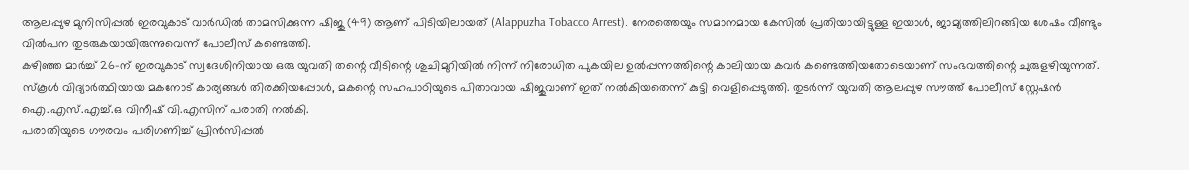ആലപ്പുഴ മുനിസിപ്പൽ ഇരവുകാട് വാർഡിൽ താമസിക്കുന്ന ഷിജു (49) ആണ് പിടിയിലായത് (Alappuzha Tobacco Arrest). നേരത്തെയും സമാനമായ കേസിൽ പ്രതിയായിട്ടുള്ള ഇയാൾ, ജാമ്യത്തിലിറങ്ങിയ ശേഷം വീണ്ടും വിൽപന തുടരുകയായിരുന്നുവെന്ന് പോലീസ് കണ്ടെത്തി.
കഴിഞ്ഞ മാർച്ച് 26-ന് ഇരവുകാട് സ്വദേശിനിയായ ഒരു യുവതി തന്റെ വീടിന്റെ ശുചിമുറിയിൽ നിന്ന് നിരോധിത പുകയില ഉൽപ്പന്നത്തിന്റെ കാലിയായ കവർ കണ്ടെത്തിയതോടെയാണ് സംഭവത്തിന്റെ ചുരുളഴിയുന്നത്. സ്കൂൾ വിദ്യാർത്ഥിയായ മകനോട് കാര്യങ്ങൾ തിരക്കിയപ്പോൾ, മകന്റെ സഹപാഠിയുടെ പിതാവായ ഷിജുവാണ് ഇത് നൽകിയതെന്ന് കുട്ടി വെളിപ്പെടുത്തി. തുടർന്ന് യുവതി ആലപ്പുഴ സൗത്ത് പോലീസ് സ്റ്റേഷൻ ഐ.എസ്.എച്ച്.ഒ വിനീഷ് വി.എസിന് പരാതി നൽകി.
പരാതിയുടെ ഗൗരവം പരിഗണിച്ച് പ്രിൻസിപ്പൽ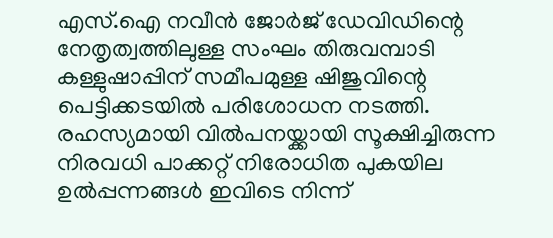എസ്.ഐ നവീൻ ജോർജ് ഡേവിഡിന്റെ നേതൃത്വത്തിലുള്ള സംഘം തിരുവമ്പാടി കള്ളുഷാപ്പിന് സമീപമുള്ള ഷിജുവിന്റെ പെട്ടിക്കടയിൽ പരിശോധന നടത്തി. രഹസ്യമായി വിൽപനയ്ക്കായി സൂക്ഷിച്ചിരുന്ന നിരവധി പാക്കറ്റ് നിരോധിത പുകയില ഉൽപ്പന്നങ്ങൾ ഇവിടെ നിന്ന്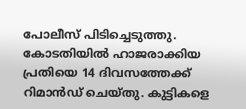പോലീസ് പിടിച്ചെടുത്തു. കോടതിയിൽ ഹാജരാക്കിയ പ്രതിയെ 14 ദിവസത്തേക്ക് റിമാൻഡ് ചെയ്തു. കുട്ടികളെ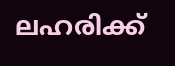ലഹരിക്ക്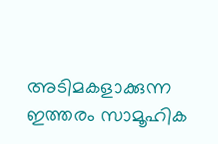അടിമകളാക്കുന്ന ഇത്തരം സാമൂഹിക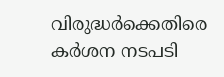വിരുദ്ധർക്കെതിരെ കർശന നടപടി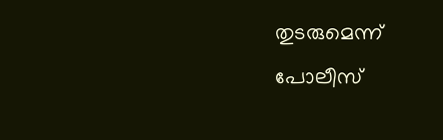തുടരുമെന്ന് പോലീസ്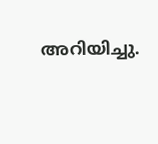അറിയിച്ചു.